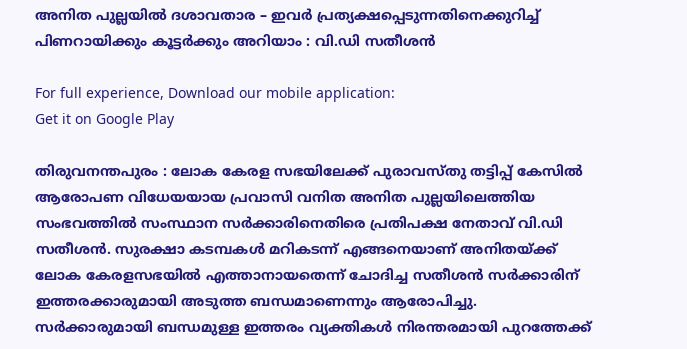അനിത പുല്ലയില്‍ ദശാവതാര – ഇവര്‍ പ്രത്യക്ഷപ്പെടുന്നതിനെക്കുറിച്ച് പിണറായിക്കും കൂട്ടര്‍ക്കും അറിയാം : വി.ഡി സതീശന്‍

For full experience, Download our mobile application:
Get it on Google Play

തിരുവനന്തപുരം : ലോക കേരള സഭയിലേക്ക് പുരാവസ്തു തട്ടിപ്പ് കേസില്‍ ആരോപണ വിധേയയായ പ്രവാസി വനിത അനിത പുല്ലയിലെത്തിയ സംഭവത്തില്‍ സംസ്ഥാന സര്‍ക്കാരിനെതിരെ പ്രതിപക്ഷ നേതാവ് വി.ഡി സതീശന്‍. സുരക്ഷാ കടമ്പകള്‍ മറികടന്ന് എങ്ങനെയാണ് അനിതയ്ക്ക് ലോക കേരളസഭയില്‍ എത്താനായതെന്ന് ചോദിച്ച സതീശന്‍ സര്‍ക്കാരിന് ഇത്തരക്കാരുമായി അടുത്ത ബന്ധമാണെന്നും ആരോപിച്ചു. സര്‍ക്കാരുമായി ബന്ധമുള്ള ഇത്തരം വ്യക്തികള്‍ നിരന്തരമായി പുറത്തേക്ക്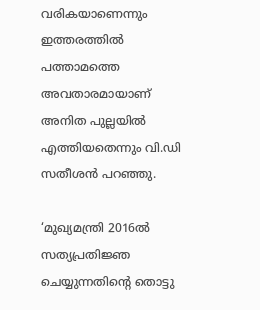വരികയാണെന്നും ഇത്തരത്തില്‍ പത്താമത്തെ അവതാരമായാണ് അനിത പുല്ലയില്‍ എത്തിയതെന്നും വി.ഡി സതീശന്‍ പറഞ്ഞു.

‘മുഖ്യമന്ത്രി 2016ല്‍ സത്യപ്രതിജ്ഞ ചെയ്യുന്നതിന്റെ തൊട്ടു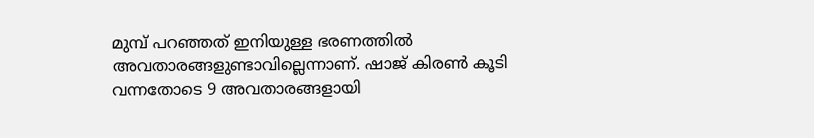മുമ്പ് പറഞ്ഞത് ഇനിയുള്ള ഭരണത്തില്‍ അവതാരങ്ങളുണ്ടാവില്ലെന്നാണ്. ഷാജ് കിരണ്‍ കൂടി വന്നതോടെ 9 അവതാരങ്ങളായി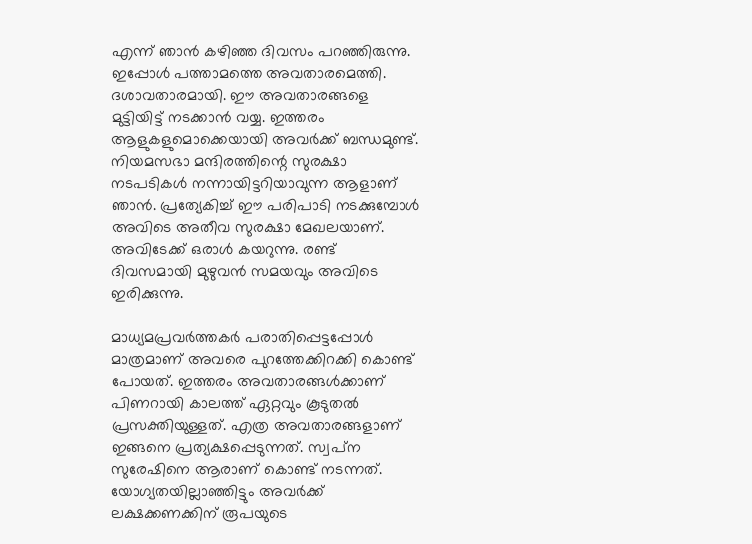എന്ന് ഞാന്‍ കഴിഞ്ഞ ദിവസം പറഞ്ഞിരുന്നു. ഇപ്പോള്‍ പത്താമത്തെ അവതാരമെത്തി. ദശാവതാരമായി. ഈ അവതാരങ്ങളെ മുട്ടിയിട്ട് നടക്കാന്‍ വയ്യ. ഇത്തരം ആളുകളുമൊക്കെയായി അവര്‍ക്ക് ബന്ധമുണ്ട്. നിയമസഭാ മന്ദിരത്തിന്റെ സുരക്ഷാ നടപടികള്‍ നന്നായിട്ടറിയാവുന്ന ആളാണ് ഞാന്‍. പ്രത്യേകിച്ച്‌ ഈ പരിപാടി നടക്കുമ്പോള്‍ അവിടെ അതീവ സുരക്ഷാ മേഖലയാണ്. അവിടേക്ക് ഒരാള്‍ കയറുന്നു. രണ്ട് ദിവസമായി മുഴുവന്‍ സമയവും അവിടെ ഇരിക്കുന്നു.

മാധ്യമപ്രവര്‍ത്തകര്‍ പരാതിപ്പെട്ടപ്പോള്‍ മാത്രമാണ് അവരെ പുറത്തേക്കിറക്കി കൊണ്ട് പോയത്. ഇത്തരം അവതാരങ്ങള്‍ക്കാണ് പിണറായി കാലത്ത് ഏറ്റവും കൂടുതല്‍ പ്രസക്തിയുള്ളത്. എത്ര അവതാരങ്ങളാണ് ഇങ്ങനെ പ്രത്യക്ഷപ്പെടുന്നത്. സ്വപ്‌ന സുരേഷിനെ ആരാണ് കൊണ്ട് നടന്നത്. യോഗ്യതയില്ലാഞ്ഞിട്ടും അവര്‍ക്ക് ലക്ഷക്കണക്കിന് രൂപയുടെ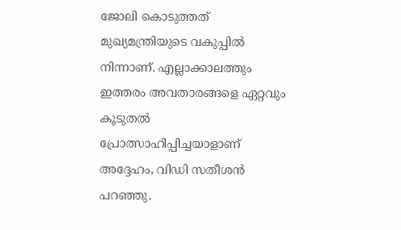ജോലി കൊടുത്തത് മുഖ്യമന്ത്രിയുടെ വകുപ്പില്‍ നിന്നാണ്. എല്ലാക്കാലത്തും ഇത്തരം അവതാരങ്ങളെ ഏറ്റവും കൂടുതല്‍ പ്രോത്സാഹിപ്പിച്ചയാളാണ് അദ്ദേഹം, വിഡി സതീശന്‍ പറഞ്ഞു.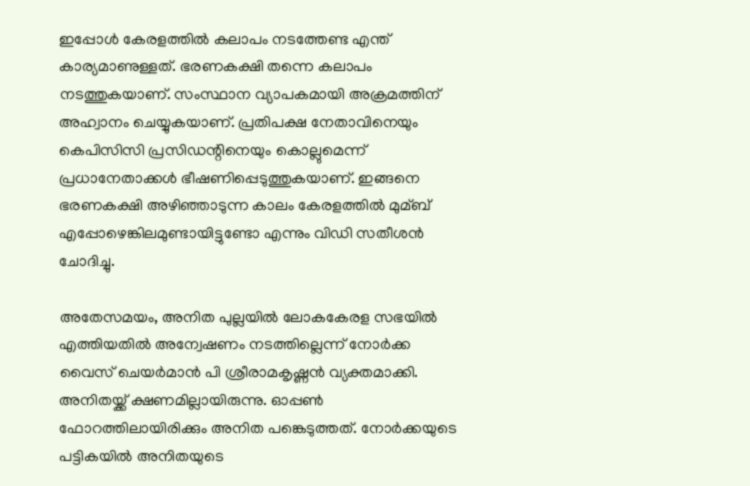ഇപ്പോള്‍ കേരളത്തില്‍ കലാപം നടത്തേണ്ട എന്ത് കാര്യമാണുള്ളത്. ഭരണകക്ഷി തന്നെ കലാപം നടത്തുകയാണ്. സംസ്ഥാന വ്യാപകമായി അക്രമത്തിന് അഹ്വാനം ചെയ്യുകയാണ്. പ്രതിപക്ഷ നേതാവിനെയും കെപിസിസി പ്രസിഡന്റിനെയും കൊല്ലുമെന്ന് പ്രധാനേതാക്കള്‍ ഭീഷണിപ്പെടുത്തുകയാണ്. ഇങ്ങനെ ഭരണകക്ഷി അഴിഞ്ഞാടുന്ന കാലം കേരളത്തില്‍ മുമ്ബ് എപ്പോഴെങ്കിലമുണ്ടായിട്ടുണ്ടോ എന്നും വിഡി സതീശന്‍ ചോദിച്ചു.

അതേസമയം, അനിത പുല്ലയില്‍ ലോകകേരള സഭയില്‍ എത്തിയതില്‍ അന്വേഷണം നടത്തില്ലെന്ന് നോര്‍ക്ക വൈസ് ചെയര്‍മാന്‍ പി ശ്രീരാമകൃഷ്ണന്‍ വ്യക്തമാക്കി. അനിതയ്ക്ക് ക്ഷണമില്ലായിരുന്നു. ഓപ്പണ്‍ ഫോറത്തിലായിരിക്കും അനിത പങ്കെടുത്തത്. നോര്‍ക്കയുടെ പട്ടികയില്‍ അനിതയുടെ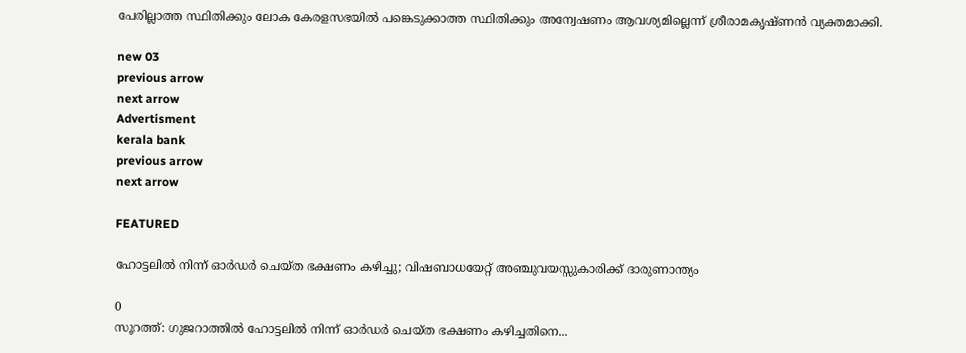പേരില്ലാത്ത സ്ഥിതിക്കും ലോക കേരളസഭയില്‍ പങ്കെടുക്കാത്ത സ്ഥിതിക്കും അന്വേഷണം ആവശ്യമില്ലെന്ന് ശ്രീരാമകൃഷ്ണന്‍ വ്യക്തമാക്കി.

new 03
previous arrow
next arrow
Advertisment
kerala bank
previous arrow
next arrow

FEATURED

ഹോട്ടലിൽ നിന്ന് ഓർഡർ ചെയ്ത ഭക്ഷണം കഴിച്ചു; വിഷബാധയേറ്റ് അഞ്ചുവയസ്സുകാരിക്ക് ദാരുണാന്ത്യം

0
സൂറത്ത്: ഗുജറാത്തിൽ ഹോട്ടലിൽ നിന്ന് ഓർഡർ ചെയ്ത ഭക്ഷണം കഴിച്ചതിനെ...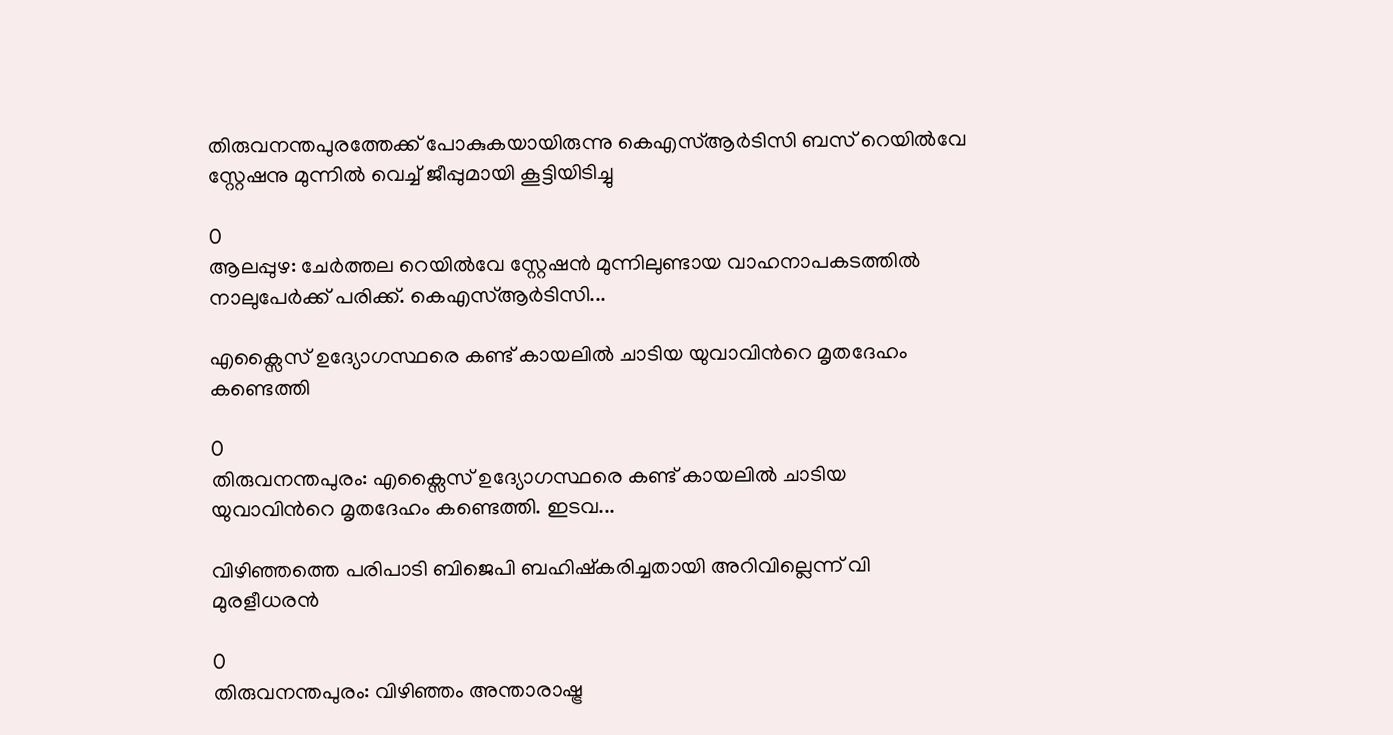തിരുവനന്തപുരത്തേക്ക് പോകുകയായിരുന്നു കെഎസ്ആർടിസി ബസ് റെയിൽവേ സ്റ്റേഷനു മുന്നിൽ വെച്ച് ജീപ്പുമായി കൂട്ടിയിടിച്ചു

0
ആലപ്പുഴ: ചേർത്തല റെയിൽവേ സ്റ്റേഷൻ മുന്നിലുണ്ടായ വാഹനാപകടത്തിൽ നാലുപേർക്ക് പരിക്ക്. കെഎസ്ആർടിസി...

എക്സൈസ്‌ ഉദ്യോഗസ്ഥരെ കണ്ട് കായലിൽ ചാടിയ യുവാവിന്‍റെ മൃതദേഹം കണ്ടെത്തി

0
തിരുവനന്തപുരം: എക്സൈസ്‌ ഉദ്യോഗസ്ഥരെ കണ്ട് കായലിൽ ചാടിയ യുവാവിന്‍റെ മൃതദേഹം കണ്ടെത്തി. ഇടവ...

വിഴിഞ്ഞത്തെ പരിപാടി ബിജെപി ബഹിഷ്കരിച്ചതായി അറിവില്ലെന്ന് വി മുരളീധരൻ

0
തിരുവനന്തപുരം: വിഴിഞ്ഞം അന്താരാഷ്ട്ര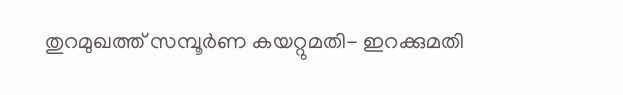തുറമുഖത്ത് സമ്പൂർണ കയറ്റുമതി- ഇറക്കുമതി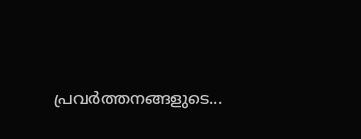പ്രവർത്തനങ്ങളുടെ...